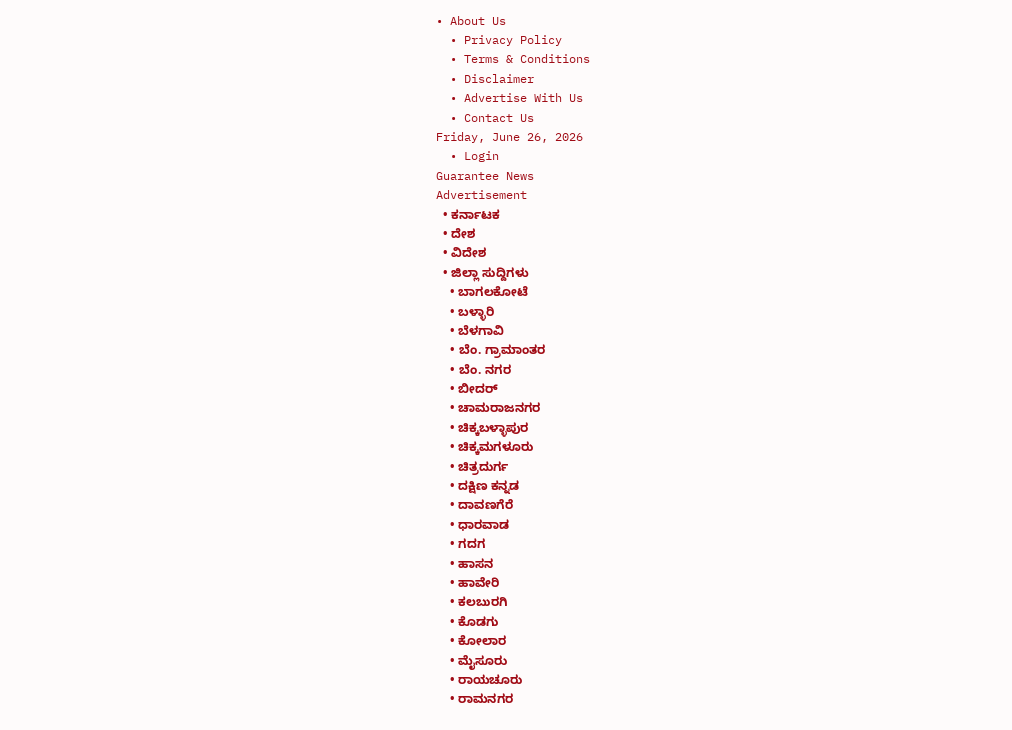• About Us
  • Privacy Policy
  • Terms & Conditions
  • Disclaimer
  • Advertise With Us
  • Contact Us
Friday, June 26, 2026
  • Login
Guarantee News
Advertisement
  • ಕರ್ನಾಟಕ
  • ದೇಶ
  • ವಿದೇಶ
  • ಜಿಲ್ಲಾ ಸುದ್ದಿಗಳು
    • ಬಾಗಲಕೋಟೆ
    • ಬಳ್ಳಾರಿ
    • ಬೆಳಗಾವಿ
    • ಬೆಂ. ಗ್ರಾಮಾಂತರ
    • ಬೆಂ. ನಗರ
    • ಬೀದರ್
    • ಚಾಮರಾಜನಗರ
    • ಚಿಕ್ಕಬಳ್ಳಾಪುರ
    • ಚಿಕ್ಕಮಗಳೂರು
    • ಚಿತ್ರದುರ್ಗ
    • ದಕ್ಷಿಣ ಕನ್ನಡ
    • ದಾವಣಗೆರೆ
    • ಧಾರವಾಡ
    • ಗದಗ
    • ಹಾಸನ
    • ಹಾವೇರಿ
    • ಕಲಬುರಗಿ
    • ಕೊಡಗು
    • ಕೋಲಾರ
    • ಮೈಸೂರು
    • ರಾಯಚೂರು
    • ರಾಮನಗರ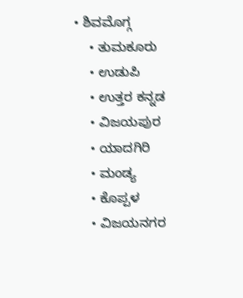• ಶಿವಮೊಗ್ಗ
    • ತುಮಕೂರು
    • ಉಡುಪಿ
    • ಉತ್ತರ ಕನ್ನಡ
    • ವಿಜಯಪುರ
    • ಯಾದಗಿರಿ
    • ಮಂಡ್ಯ
    • ಕೊಪ್ಪಳ
    • ವಿಜಯನಗರ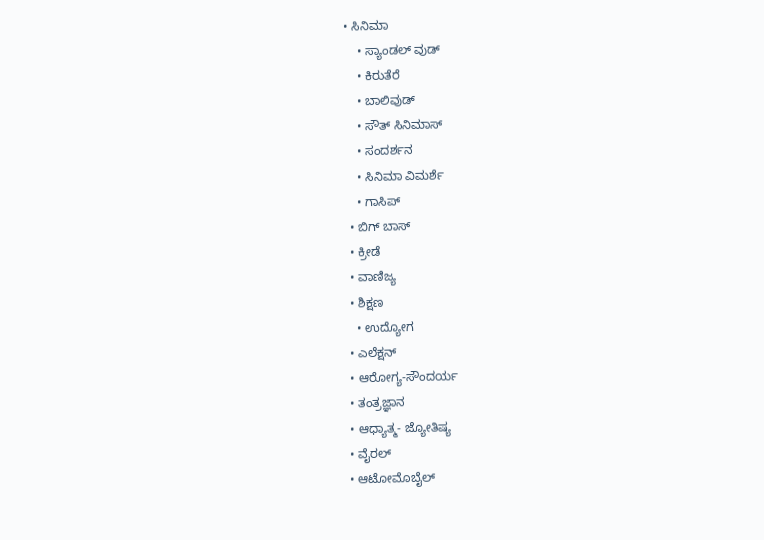• ಸಿನಿಮಾ
    • ಸ್ಯಾಂಡಲ್ ವುಡ್
    • ಕಿರುತೆರೆ
    • ಬಾಲಿವುಡ್
    • ಸೌತ್ ಸಿನಿಮಾಸ್
    • ಸಂದರ್ಶನ
    • ಸಿನಿಮಾ ವಿಮರ್ಶೆ
    • ಗಾಸಿಪ್
  • ಬಿಗ್ ಬಾಸ್
  • ಕ್ರೀಡೆ
  • ವಾಣಿಜ್ಯ
  • ಶಿಕ್ಷಣ
    • ಉದ್ಯೋಗ
  • ಎಲೆಕ್ಷನ್
  • ಆರೋಗ್ಯ-ಸೌಂದರ್ಯ
  • ತಂತ್ರಜ್ಞಾನ
  • ಆಧ್ಯಾತ್ಮ- ಜ್ಯೋತಿಷ್ಯ
  • ವೈರಲ್
  • ಆಟೋಮೊಬೈಲ್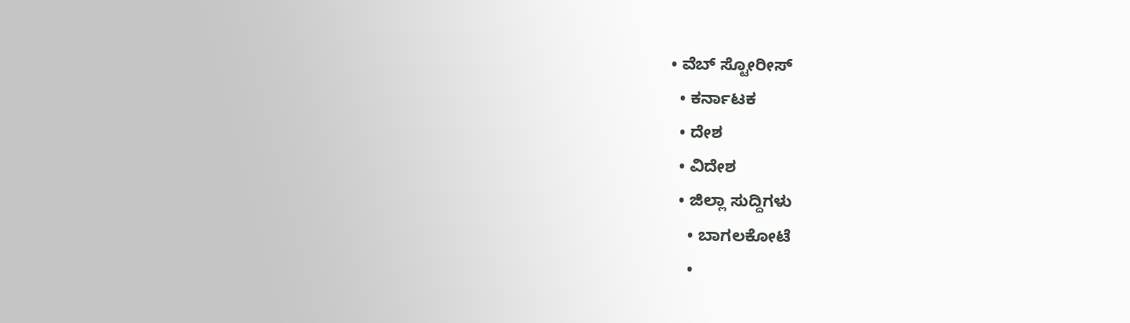• ವೆಬ್ ಸ್ಟೋರೀಸ್
  • ಕರ್ನಾಟಕ
  • ದೇಶ
  • ವಿದೇಶ
  • ಜಿಲ್ಲಾ ಸುದ್ದಿಗಳು
    • ಬಾಗಲಕೋಟೆ
    •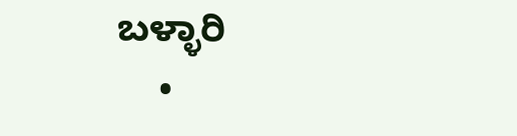ಬಳ್ಳಾರಿ
    •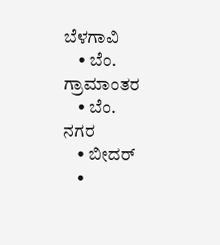ಬೆಳಗಾವಿ
    • ಬೆಂ. ಗ್ರಾಮಾಂತರ
    • ಬೆಂ. ನಗರ
    • ಬೀದರ್
    •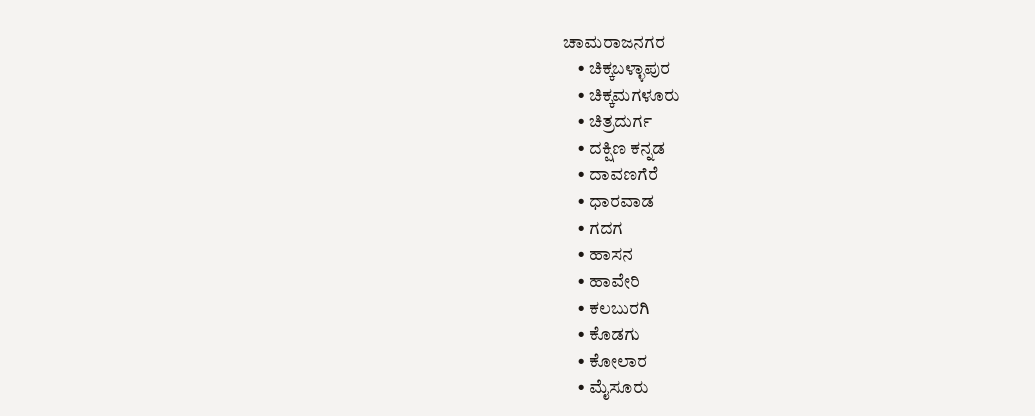ಚಾಮರಾಜನಗರ
    • ಚಿಕ್ಕಬಳ್ಳಾಪುರ
    • ಚಿಕ್ಕಮಗಳೂರು
    • ಚಿತ್ರದುರ್ಗ
    • ದಕ್ಷಿಣ ಕನ್ನಡ
    • ದಾವಣಗೆರೆ
    • ಧಾರವಾಡ
    • ಗದಗ
    • ಹಾಸನ
    • ಹಾವೇರಿ
    • ಕಲಬುರಗಿ
    • ಕೊಡಗು
    • ಕೋಲಾರ
    • ಮೈಸೂರು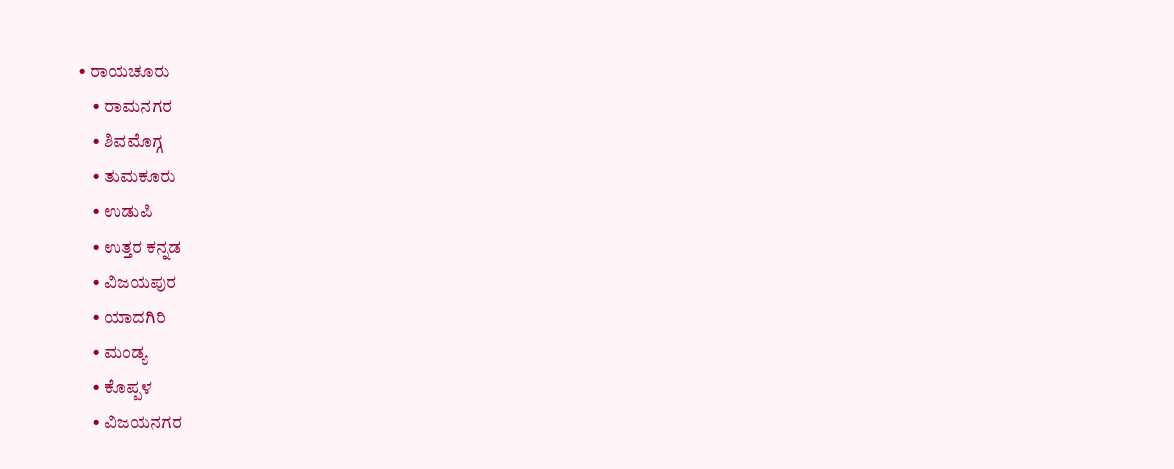• ರಾಯಚೂರು
    • ರಾಮನಗರ
    • ಶಿವಮೊಗ್ಗ
    • ತುಮಕೂರು
    • ಉಡುಪಿ
    • ಉತ್ತರ ಕನ್ನಡ
    • ವಿಜಯಪುರ
    • ಯಾದಗಿರಿ
    • ಮಂಡ್ಯ
    • ಕೊಪ್ಪಳ
    • ವಿಜಯನಗರ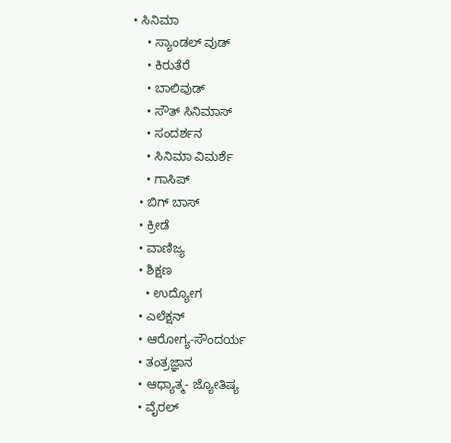• ಸಿನಿಮಾ
    • ಸ್ಯಾಂಡಲ್ ವುಡ್
    • ಕಿರುತೆರೆ
    • ಬಾಲಿವುಡ್
    • ಸೌತ್ ಸಿನಿಮಾಸ್
    • ಸಂದರ್ಶನ
    • ಸಿನಿಮಾ ವಿಮರ್ಶೆ
    • ಗಾಸಿಪ್
  • ಬಿಗ್ ಬಾಸ್
  • ಕ್ರೀಡೆ
  • ವಾಣಿಜ್ಯ
  • ಶಿಕ್ಷಣ
    • ಉದ್ಯೋಗ
  • ಎಲೆಕ್ಷನ್
  • ಆರೋಗ್ಯ-ಸೌಂದರ್ಯ
  • ತಂತ್ರಜ್ಞಾನ
  • ಆಧ್ಯಾತ್ಮ- ಜ್ಯೋತಿಷ್ಯ
  • ವೈರಲ್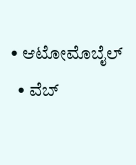• ಆಟೋಮೊಬೈಲ್
  • ವೆಬ್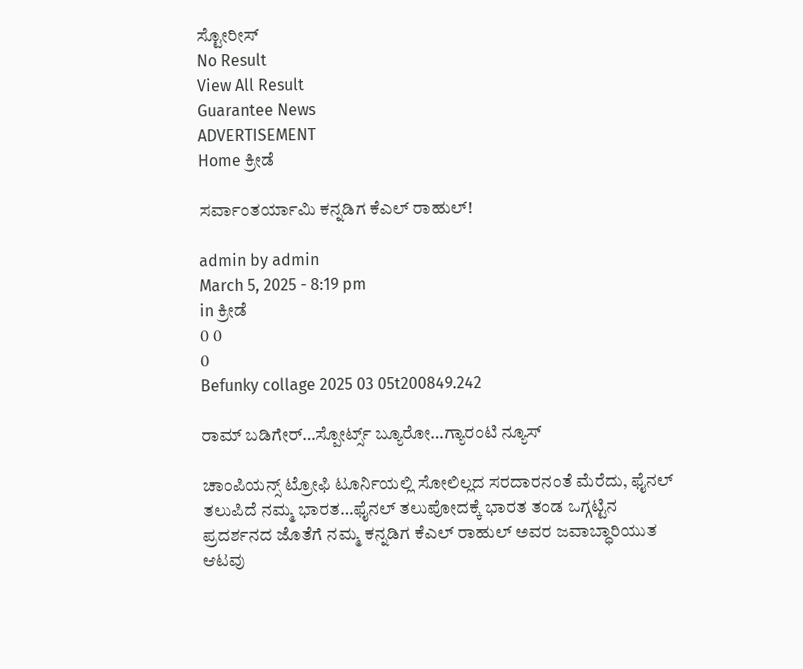ಸ್ಟೋರೀಸ್
No Result
View All Result
Guarantee News
ADVERTISEMENT
Home ಕ್ರೀಡೆ

ಸರ್ವಾಂತರ್ಯಾಮಿ ಕನ್ನಡಿಗ ಕೆಎಲ್ ರಾಹುಲ್!

admin by admin
March 5, 2025 - 8:19 pm
in ಕ್ರೀಡೆ
0 0
0
Befunky collage 2025 03 05t200849.242

ರಾಮ್‌ ಬಡಿಗೇರ್‌…ಸ್ಪೋರ್ಟ್ಸ್‌ ಬ್ಯೂರೋ…ಗ್ಯಾರಂಟಿ ನ್ಯೂಸ್‌

ಚಾಂಪಿಯನ್ಸ್ ಟ್ರೋಫಿ ಟೂರ್ನಿಯಲ್ಲಿ ಸೋಲಿಲ್ಲದ ಸರದಾರನಂತೆ ಮೆರೆದು, ಫೈನಲ್‌ ತಲುಪಿದೆ ನಮ್ಮ ಭಾರತ…ಫೈನಲ್‌ ತಲುಪೋದಕ್ಕೆ ಭಾರತ ತಂಡ ಒಗ್ಗಟ್ಟಿನ ಪ್ರದರ್ಶನದ ಜೊತೆಗೆ ನಮ್ಮ ಕನ್ನಡಿಗ ಕೆಎಲ್‌ ರಾಹುಲ್‌ ಅವರ ಜವಾಬ್ಧಾರಿಯುತ ಆಟವು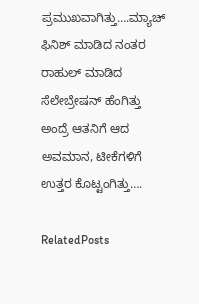ಪ್ರಮುಖವಾಗಿತ್ತು….ಮ್ಯಾಚ್‌ ಫಿನಿಶ್‌ ಮಾಡಿದ ನಂತರ ರಾಹುಲ್‌ ಮಾಡಿದ ಸೆಲೇಬ್ರೇಷನ್‌ ಹೆಂಗಿತ್ತು ಅಂದ್ರೆ ಆತನಿಗೆ ಆದ ಅವಮಾನ, ಟೀಕೆಗಳಿಗೆ ಉತ್ತರ ಕೊಟ್ಟಂಗಿತ್ತು….

RelatedPosts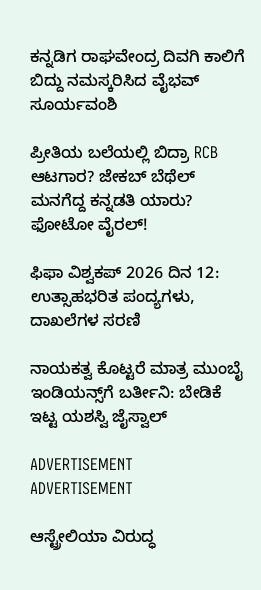ಕನ್ನಡಿಗ ರಾಘವೇಂದ್ರ ದಿವಗಿ ಕಾಲಿಗೆ ಬಿದ್ದು ನಮಸ್ಕರಿಸಿದ ವೈಭವ್‌ ಸೂರ್ಯವಂಶಿ

ಪ್ರೀತಿಯ ಬಲೆಯಲ್ಲಿ ಬಿದ್ರಾ RCB ಆಟಗಾರ? ಜೇಕಬ್ ಬೆಥೆಲ್ ಮನಗೆದ್ದ ಕನ್ನಡತಿ ಯಾರು? ಫೋಟೋ ವೈರಲ್!

ಫಿಫಾ ವಿಶ್ವಕಪ್ 2026 ದಿನ 12: ಉತ್ಸಾಹಭರಿತ ಪಂದ್ಯಗಳು, ದಾಖಲೆಗಳ ಸರಣಿ

ನಾಯಕತ್ವ ಕೊಟ್ಟರೆ ಮಾತ್ರ ಮುಂಬೈ ಇಂಡಿಯನ್ಸ್‌ಗೆ ಬರ್ತೀನಿ: ಬೇಡಿಕೆ ಇಟ್ಟ ಯಶಸ್ವಿ ಜೈಸ್ವಾಲ್

ADVERTISEMENT
ADVERTISEMENT

ಆಸ್ಟ್ರೇಲಿಯಾ ವಿರುದ್ಧ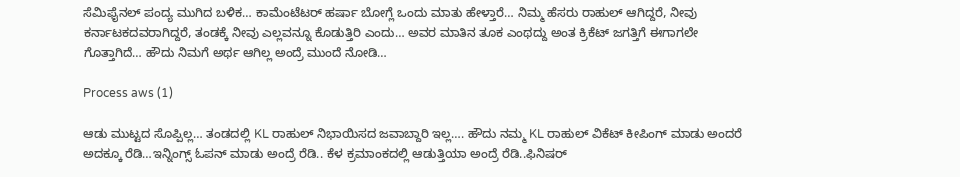ಸೆಮಿಫೈನಲ್‌ ಪಂದ್ಯ ಮುಗಿದ ಬಳಿಕ… ಕಾಮೆಂಟೆಟರ್‌ ಹರ್ಷಾ ಬೋಗ್ಲೆ ಒಂದು ಮಾತು ಹೇಳ್ತಾರೆ… ನಿಮ್ಮ ಹೆಸರು ರಾಹುಲ್‌ ಆಗಿದ್ದರೆ, ನೀವು ಕರ್ನಾಟಕದವರಾಗಿದ್ದರೆ, ತಂಡಕ್ಕೆ ನೀವು ಎಲ್ಲವನ್ನೂ ಕೊಡುತ್ತಿರಿ ಎಂದು… ಅವರ ಮಾತಿನ ತೂಕ ಎಂಥದ್ದು ಅಂತ ಕ್ರಿಕೆಟ್‌ ಜಗತ್ತಿಗೆ ಈಗಾಗಲೇ ಗೊತ್ತಾಗಿದೆ… ಹೌದು ನಿಮಗೆ ಅರ್ಥ ಆಗಿಲ್ಲ ಅಂದ್ರೆ ಮುಂದೆ ನೋಡಿ…

Process aws (1)

ಆಡು ಮುಟ್ಟದ ಸೊಪ್ಪಿಲ್ಲ… ತಂಡದಲ್ಲಿ KL ರಾಹುಲ್‌ ನಿಭಾಯಿಸದ ಜವಾಬ್ದಾರಿ ಇಲ್ಲ…. ಹೌದು ನಮ್ಮ KL ರಾಹುಲ್‌ ವಿಕೆಟ್‌ ಕೀಪಿಂಗ್‌ ಮಾಡು ಅಂದರೆ ಅದಕ್ಕೂ ರೆಡಿ…ಇನ್ನಿಂಗ್ಸ್‌ ಓಪನ್‌ ಮಾಡು ಅಂದ್ರೆ ರೆಡಿ.. ಕೆಳ ಕ್ರಮಾಂಕದಲ್ಲಿ ಆಡುತ್ತಿಯಾ ಅಂದ್ರೆ ರೆಡಿ..ಫಿನಿಷರ್‌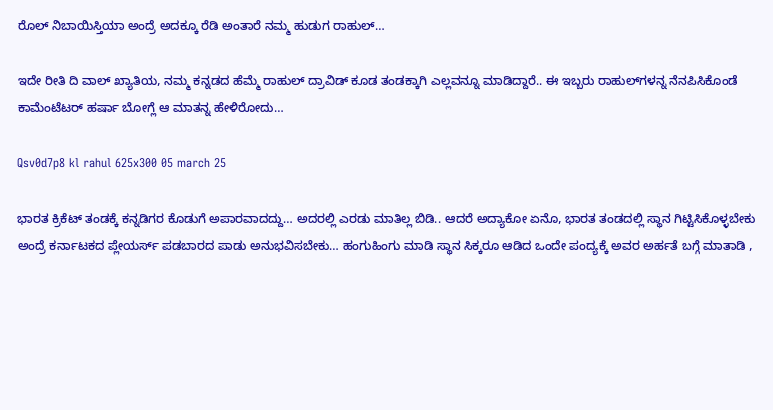ರೊಲ್‌ ನಿಬಾಯಿಸ್ತಿಯಾ ಅಂದ್ರೆ ಅದಕ್ಕೂ ರೆಡಿ ಅಂತಾರೆ ನಮ್ಮ ಹುಡುಗ ರಾಹುಲ್…

ಇದೇ ರೀತಿ ದಿ ವಾಲ್‌ ಖ್ಯಾತಿಯ, ನಮ್ಮ ಕನ್ನಡದ ಹೆಮ್ಮೆ ರಾಹುಲ್‌ ದ್ರಾವಿಡ್‌ ಕೂಡ ತಂಡಕ್ಕಾಗಿ ಎಲ್ಲವನ್ನೂ ಮಾಡಿದ್ದಾರೆ.. ಈ ಇಬ್ಬರು ರಾಹುಲ್‌ಗಳನ್ನ ನೆನಪಿಸಿಕೊಂಡೆ  ಕಾಮೆಂಟೆಟರ್‌ ಹರ್ಷಾ ಬೋಗ್ಲೆ ಆ ಮಾತನ್ನ ಹೇಳಿರೋದು…

Qsv0d7p8 kl rahul 625x300 05 march 25

ಭಾರತ ಕ್ರಿಕೆಟ್‌ ತಂಡಕ್ಕೆ ಕನ್ನಡಿಗರ ಕೊಡುಗೆ ಅಪಾರವಾದದ್ದು… ಅದರಲ್ಲಿ ಎರಡು ಮಾತಿಲ್ಲ ಬಿಡಿ.. ಆದರೆ ಅದ್ಯಾಕೋ ಏನೊ, ಭಾರತ ತಂಡದಲ್ಲಿ ಸ್ಥಾನ ಗಿಟ್ಟಿಸಿಕೊಳ್ಳಬೇಕು ಅಂದ್ರೆ ಕರ್ನಾಟಕದ ಪ್ಲೇಯರ್ಸ್‌ ಪಡಬಾರದ ಪಾಡು ಅನುಭವಿಸಬೇಕು… ಹಂಗುಹಿಂಗು ಮಾಡಿ ಸ್ಥಾನ ಸಿಕ್ಕರೂ ಆಡಿದ ಒಂದೇ ಪಂದ್ಯಕ್ಕೆ ಅವರ ಅರ್ಹತೆ ಬಗ್ಗೆ ಮಾತಾಡಿ ,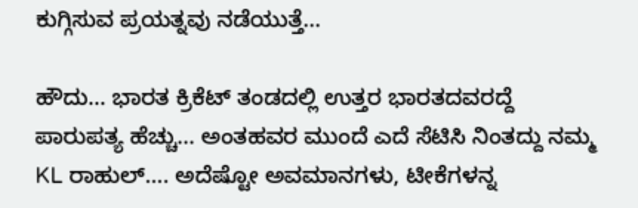ಕುಗ್ಗಿಸುವ ಪ್ರಯತ್ನವು ನಡೆಯುತ್ತೆ…

ಹೌದು… ಭಾರತ ಕ್ರಿಕೆಟ್‌ ತಂಡದಲ್ಲಿ ಉತ್ತರ ಭಾರತದವರದ್ದೆ ಪಾರುಪತ್ಯ ಹೆಚ್ಚು… ಅಂತಹವರ ಮುಂದೆ ಎದೆ ಸೆಟಿಸಿ ನಿಂತದ್ದು ನಮ್ಮ KL ರಾಹುಲ್‌…. ಅದೆಷ್ಟೋ ಅವಮಾನಗಳು, ಟೀಕೆಗಳನ್ನ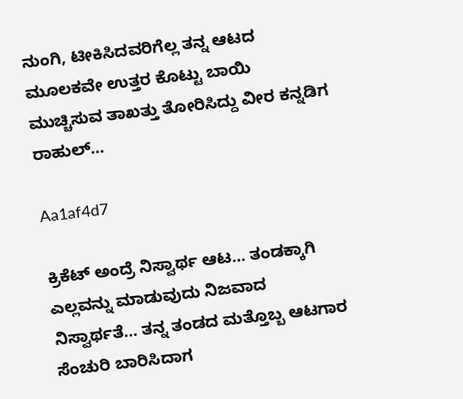ನುಂಗಿ, ಟೀಕಿಸಿದವರಿಗೆಲ್ಲ ತನ್ನ ಆಟದ ಮೂಲಕವೇ ಉತ್ತರ ಕೊಟ್ಟು ಬಾಯಿ ಮುಚ್ಚಿಸುವ ತಾಖತ್ತು ತೋರಿಸಿದ್ದು ವೀರ ಕನ್ನಡಿಗ ರಾಹುಲ್‌…

Aa1af4d7

ಕ್ರಿಕೆಟ್‌ ಅಂದ್ರೆ ನಿಸ್ವಾರ್ಥ ಆಟ… ತಂಡಕ್ಕಾಗಿ ಎಲ್ಲವನ್ನು ಮಾಡುವುದು ನಿಜವಾದ ನಿಸ್ವಾರ್ಥತೆ… ತನ್ನ ತಂಡದ ಮತ್ತೊಬ್ಬ ಆಟಗಾರ ಸೆಂಚುರಿ ಬಾರಿಸಿದಾಗ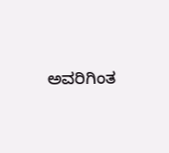ಅವರಿಗಿಂತ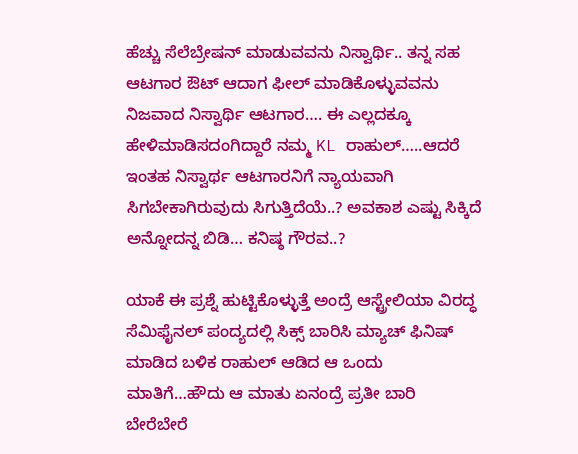ಹೆಚ್ಚು ಸೆಲೆಬ್ರೇಷನ್‌ ಮಾಡುವವನು ನಿಸ್ವಾರ್ಥಿ.. ತನ್ನ ಸಹ ಆಟಗಾರ ಔಟ್‌ ಆದಾಗ ಫೀಲ್‌ ಮಾಡಿಕೊಳ್ಳುವವನು ನಿಜವಾದ ನಿಸ್ವಾರ್ಥಿ ಆಟಗಾರ…. ಈ ಎಲ್ಲದಕ್ಕೂ ಹೇಳಿಮಾಡಿಸದಂಗಿದ್ದಾರೆ ನಮ್ಮ KL ರಾಹುಲ್‌…..ಆದರೆ ಇಂತಹ ನಿಸ್ವಾರ್ಥ ಆಟಗಾರನಿಗೆ ನ್ಯಾಯವಾಗಿ ಸಿಗಬೇಕಾಗಿರುವುದು ಸಿಗುತ್ತಿದೆಯೆ..? ಅವಕಾಶ ಎಷ್ಟು ಸಿಕ್ಕಿದೆ ಅನ್ನೋದನ್ನ ಬಿಡಿ… ಕನಿಷ್ಠ ಗೌರವ..?

ಯಾಕೆ ಈ ಪ್ರಶ್ನೆ ಹುಟ್ಟಿಕೊಳ್ಳುತ್ತೆ ಅಂದ್ರೆ ಆಸ್ಟ್ರೇಲಿಯಾ ವಿರದ್ಧ ಸೆಮಿಫೈನಲ್‌ ಪಂದ್ಯದಲ್ಲಿ ಸಿಕ್ಸ್‌ ಬಾರಿಸಿ ಮ್ಯಾಚ್‌ ಫಿನಿಷ್‌ ಮಾಡಿದ ಬಳಿಕ ರಾಹುಲ್‌ ಆಡಿದ ಆ ಒಂದು ಮಾತಿಗೆ…ಹೌದು ಆ ಮಾತು ಏನಂದ್ರೆ ಪ್ರತೀ ಬಾರಿ ಬೇರೆಬೇರೆ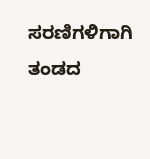ಸರಣಿಗಳಿಗಾಗಿ ತಂಡದ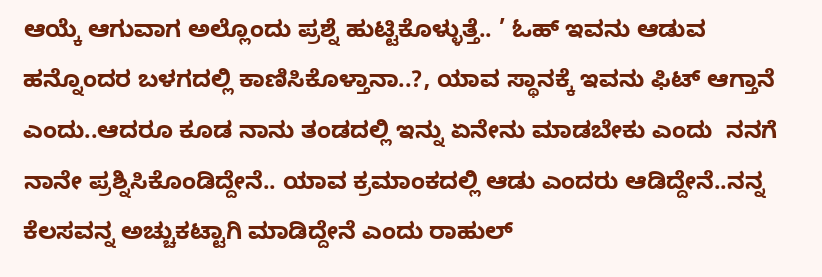ಆಯ್ಕೆ ಆಗುವಾಗ ಅಲ್ಲೊಂದು ಪ್ರಶ್ನೆ ಹುಟ್ಟಿಕೊಳ್ಳುತ್ತೆ.. ’ ಓಹ್‌ ಇವನು ಆಡುವ ಹನ್ನೊಂದರ ಬಳಗದಲ್ಲಿ ಕಾಣಿಸಿಕೊಳ್ತಾನಾ..?, ಯಾವ ಸ್ಥಾನಕ್ಕೆ ಇವನು ಫಿಟ್‌ ಆಗ್ತಾನೆ ಎಂದು..ಆದರೂ ಕೂಡ ನಾನು ತಂಡದಲ್ಲಿ ಇನ್ನು ಏನೇನು ಮಾಡಬೇಕು ಎಂದು  ನನಗೆ ನಾನೇ ಪ್ರಶ್ನಿಸಿಕೊಂಡಿದ್ದೇನೆ.. ಯಾವ ಕ್ರಮಾಂಕದಲ್ಲಿ ಆಡು ಎಂದರು ಆಡಿದ್ದೇನೆ..ನನ್ನ ಕೆಲಸವನ್ನ ಅಚ್ಚುಕಟ್ಟಾಗಿ ಮಾಡಿದ್ದೇನೆ ಎಂದು ರಾಹುಲ್‌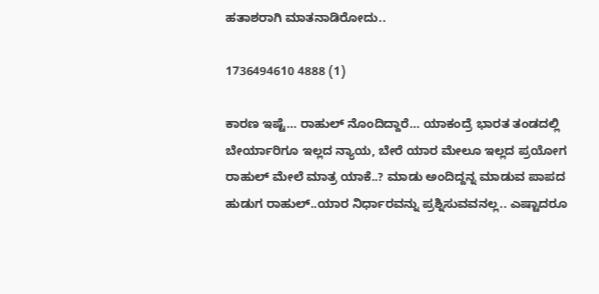ಹತಾಶರಾಗಿ ಮಾತನಾಡಿರೋದು..

1736494610 4888 (1)

ಕಾರಣ ಇಷ್ಟೆ… ರಾಹುಲ್‌ ನೊಂದಿದ್ದಾರೆ… ಯಾಕಂದ್ರೆ ಭಾರತ ತಂಡದಲ್ಲಿ ಬೇರ್ಯಾರಿಗೂ ಇಲ್ಲದ ನ್ಯಾಯ, ಬೇರೆ ಯಾರ ಮೇಲೂ ಇಲ್ಲದ ಪ್ರಯೋಗ  ರಾಹುಲ್‌ ಮೇಲೆ ಮಾತ್ರ ಯಾಕೆ..? ಮಾಡು ಅಂದಿದ್ದನ್ನ ಮಾಡುವ ಪಾಪದ ಹುಡುಗ ರಾಹುಲ್‌..ಯಾರ ನಿರ್ಧಾರವನ್ನು ಪ್ರಶ್ನಿಸುವವನಲ್ಲ.. ಎಷ್ಟಾದರೂ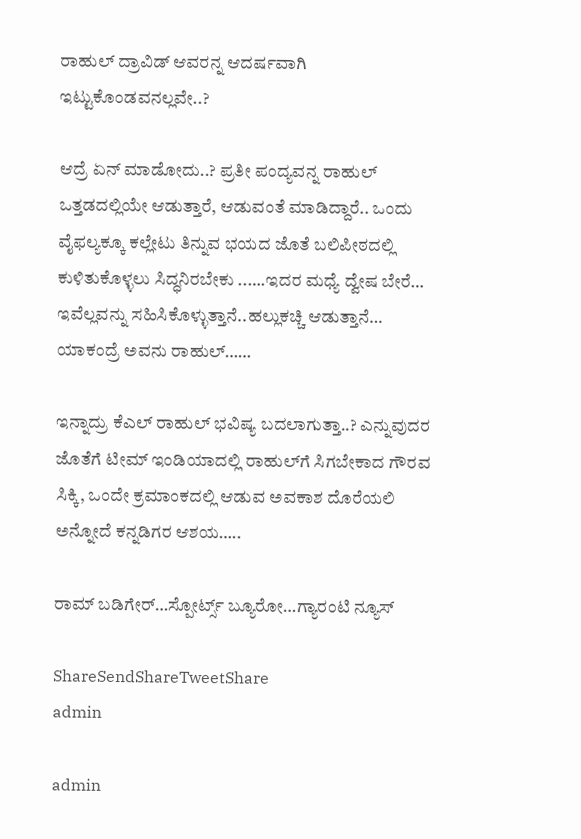ರಾಹುಲ್‌ ದ್ರಾವಿಡ್‌ ಆವರನ್ನ ಆದರ್ಷವಾಗಿ ಇಟ್ಟುಕೊಂಡವನಲ್ಲವೇ..?

ಆದ್ರೆ ಏನ್‌ ಮಾಡೋದು..? ಪ್ರತೀ ಪಂದ್ಯವನ್ನ ರಾಹುಲ್‌ ಒತ್ತಡದಲ್ಲಿಯೇ ಆಡುತ್ತಾರೆ, ಆಡುವಂತೆ ಮಾಡಿದ್ದಾರೆ.. ಒಂದು ವೈಫಲ್ಯಕ್ಕೂ ಕಲ್ಲೇಟು ತಿನ್ನುವ ಭಯದ ಜೊತೆ ಬಲಿಪೀಠದಲ್ಲಿ ಕುಳಿತುಕೊಳ್ಳಲು ಸಿದ್ಧನಿರಬೇಕು ..….ಇದರ ಮಧ್ಯೆ ದ್ವೇಷ ಬೇರೆ… ಇವೆಲ್ಲವನ್ನು ಸಹಿಸಿಕೊಳ್ಳುತ್ತಾನೆ..ಹಲ್ಲುಕಚ್ಚಿ ಆಡುತ್ತಾನೆ… ಯಾಕಂದ್ರೆ ಅವನು ರಾಹುಲ್‌……

ಇನ್ನಾದ್ರು ಕೆಎಲ್‌ ರಾಹುಲ್‌ ಭವಿಷ್ಯ ಬದಲಾಗುತ್ತಾ..? ಎನ್ನುವುದರ ಜೊತೆಗೆ ಟೀಮ್‌ ಇಂಡಿಯಾದಲ್ಲಿ ರಾಹುಲ್‌ಗೆ ಸಿಗಬೇಕಾದ ಗೌರವ ಸಿಕ್ಕಿ, ಒಂದೇ ಕ್ರಮಾಂಕದಲ್ಲಿ ಆಡುವ ಅವಕಾಶ ದೊರೆಯಲಿ ಅನ್ನೋದೆ ಕನ್ನಡಿಗರ ಆಶಯ…..

ರಾಮ್‌ ಬಡಿಗೇರ್‌…ಸ್ಪೋರ್ಟ್ಸ್‌ ಬ್ಯೂರೋ…ಗ್ಯಾರಂಟಿ ನ್ಯೂಸ್‌

ShareSendShareTweetShare
admin

admin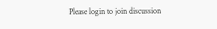Please login to join discussion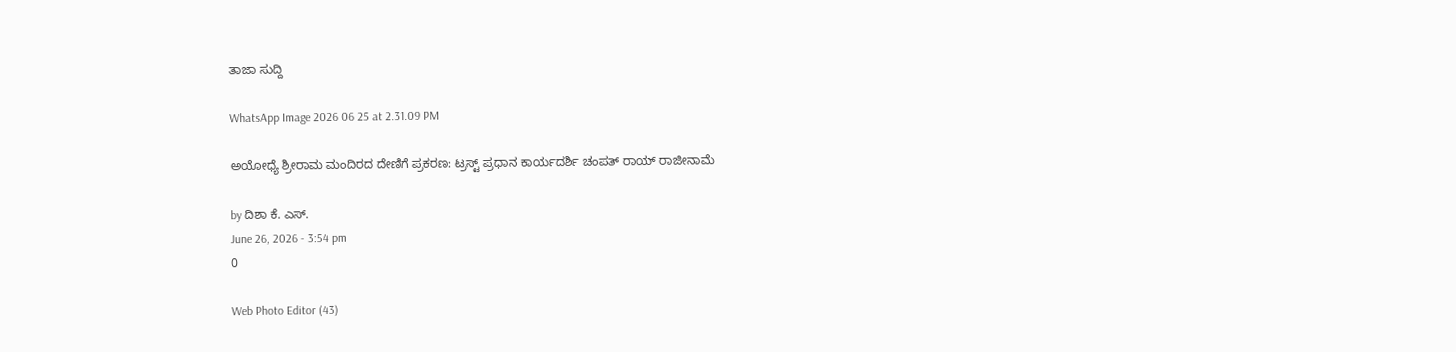ತಾಜಾ ಸುದ್ದಿ

WhatsApp Image 2026 06 25 at 2.31.09 PM

ಅಯೋಧ್ಯೆ ಶ್ರೀರಾಮ ಮಂದಿರದ ದೇಣಿಗೆ ಪ್ರಕರಣ: ಟ್ರಸ್ಟ್ ಪ್ರಧಾನ ಕಾರ್ಯದರ್ಶಿ ಚಂಪತ್ ರಾಯ್ ರಾಜೀನಾಮೆ

by ದಿಶಾ ಕೆ. ಎಸ್.
June 26, 2026 - 3:54 pm
0

Web Photo Editor (43)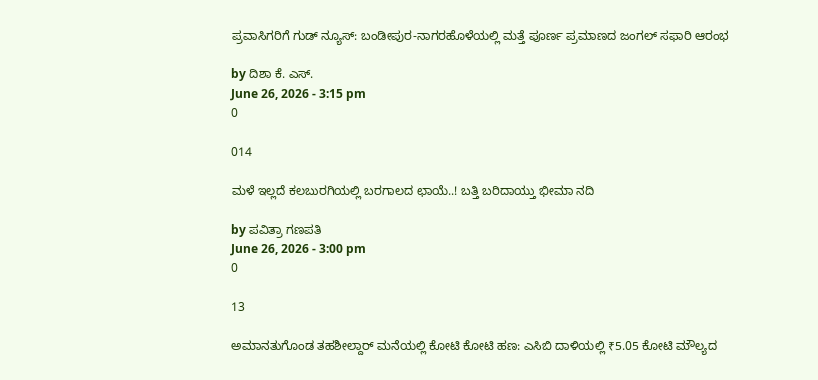ಪ್ರವಾಸಿಗರಿಗೆ ಗುಡ್ ನ್ಯೂಸ್: ಬಂಡೀಪುರ-ನಾಗರಹೊಳೆಯಲ್ಲಿ ಮತ್ತೆ ಪೂರ್ಣ ಪ್ರಮಾಣದ ಜಂಗಲ್ ಸಫಾರಿ ಆರಂಭ

by ದಿಶಾ ಕೆ. ಎಸ್.
June 26, 2026 - 3:15 pm
0

014

ಮಳೆ ಇಲ್ಲದೆ ಕಲಬುರಗಿಯಲ್ಲಿ ಬರಗಾಲದ ಛಾಯೆ..! ಬತ್ತಿ ಬರಿದಾಯ್ತು ಭೀಮಾ ನದಿ

by ಪವಿತ್ರಾ ಗಣಪತಿ
June 26, 2026 - 3:00 pm
0

13

ಅಮಾನತುಗೊಂಡ ತಹಶೀಲ್ದಾರ್ ಮನೆಯಲ್ಲಿ ಕೋಟಿ ಕೋಟಿ ಹಣ: ಎಸಿಬಿ ದಾಳಿಯಲ್ಲಿ ₹5.05 ಕೋಟಿ ಮೌಲ್ಯದ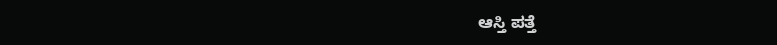ಆಸ್ತಿ ಪತ್ತೆ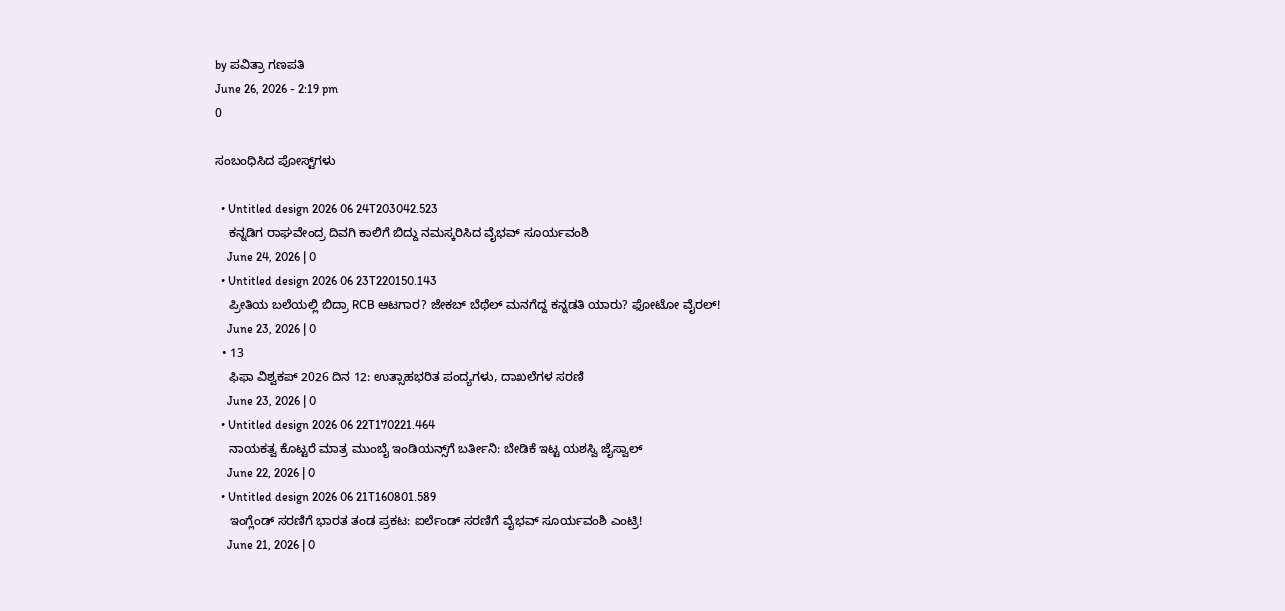by ಪವಿತ್ರಾ ಗಣಪತಿ
June 26, 2026 - 2:19 pm
0

ಸಂಬಂಧಿಸಿದ ಪೋಸ್ಟ್‌ಗಳು

  • Untitled design 2026 06 24T203042.523
    ಕನ್ನಡಿಗ ರಾಘವೇಂದ್ರ ದಿವಗಿ ಕಾಲಿಗೆ ಬಿದ್ದು ನಮಸ್ಕರಿಸಿದ ವೈಭವ್‌ ಸೂರ್ಯವಂಶಿ
    June 24, 2026 | 0
  • Untitled design 2026 06 23T220150.143
    ಪ್ರೀತಿಯ ಬಲೆಯಲ್ಲಿ ಬಿದ್ರಾ RCB ಆಟಗಾರ? ಜೇಕಬ್ ಬೆಥೆಲ್ ಮನಗೆದ್ದ ಕನ್ನಡತಿ ಯಾರು? ಫೋಟೋ ವೈರಲ್!
    June 23, 2026 | 0
  • 13
    ಫಿಫಾ ವಿಶ್ವಕಪ್ 2026 ದಿನ 12: ಉತ್ಸಾಹಭರಿತ ಪಂದ್ಯಗಳು, ದಾಖಲೆಗಳ ಸರಣಿ
    June 23, 2026 | 0
  • Untitled design 2026 06 22T170221.464
    ನಾಯಕತ್ವ ಕೊಟ್ಟರೆ ಮಾತ್ರ ಮುಂಬೈ ಇಂಡಿಯನ್ಸ್‌ಗೆ ಬರ್ತೀನಿ: ಬೇಡಿಕೆ ಇಟ್ಟ ಯಶಸ್ವಿ ಜೈಸ್ವಾಲ್
    June 22, 2026 | 0
  • Untitled design 2026 06 21T160801.589
    ಇಂಗ್ಲೆಂಡ್ ಸರಣಿಗೆ ಭಾರತ ತಂಡ ಪ್ರಕಟ: ಐರ್ಲೆಂಡ್ ಸರಣಿಗೆ ವೈಭವ್ ಸೂರ್ಯವಂಶಿ ಎಂಟ್ರಿ!
    June 21, 2026 | 0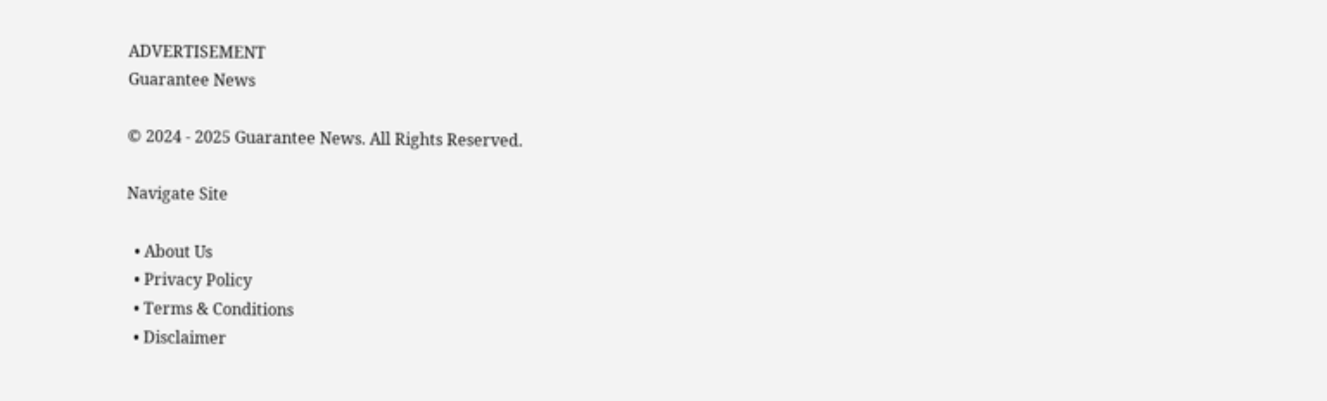ADVERTISEMENT
Guarantee News

© 2024 - 2025 Guarantee News. All Rights Reserved.

Navigate Site

  • About Us
  • Privacy Policy
  • Terms & Conditions
  • Disclaimer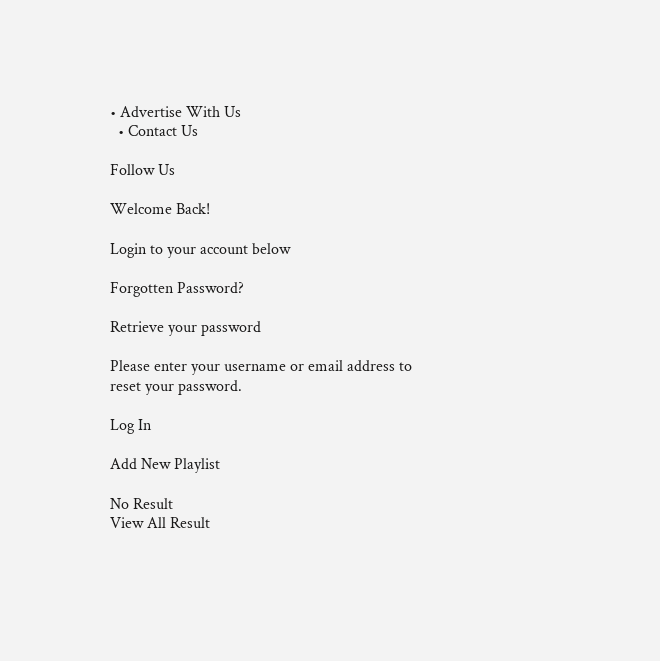• Advertise With Us
  • Contact Us

Follow Us

Welcome Back!

Login to your account below

Forgotten Password?

Retrieve your password

Please enter your username or email address to reset your password.

Log In

Add New Playlist

No Result
View All Result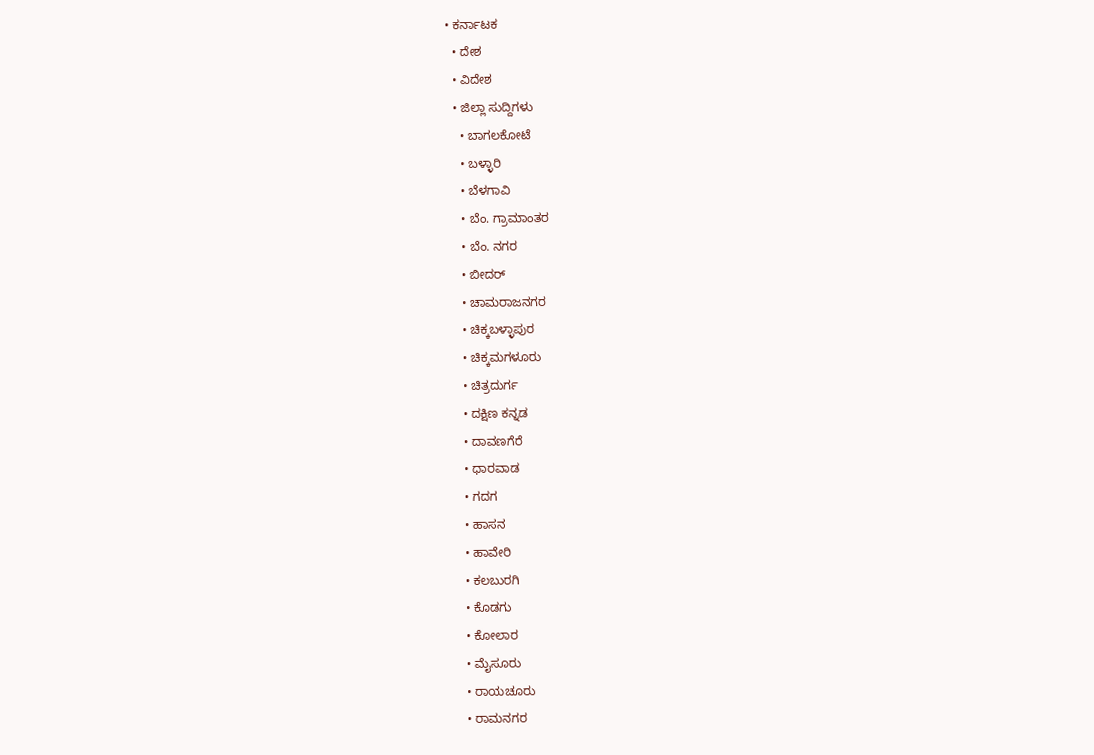• ಕರ್ನಾಟಕ
  • ದೇಶ
  • ವಿದೇಶ
  • ಜಿಲ್ಲಾ ಸುದ್ದಿಗಳು
    • ಬಾಗಲಕೋಟೆ
    • ಬಳ್ಳಾರಿ
    • ಬೆಳಗಾವಿ
    • ಬೆಂ. ಗ್ರಾಮಾಂತರ
    • ಬೆಂ. ನಗರ
    • ಬೀದರ್
    • ಚಾಮರಾಜನಗರ
    • ಚಿಕ್ಕಬಳ್ಳಾಪುರ
    • ಚಿಕ್ಕಮಗಳೂರು
    • ಚಿತ್ರದುರ್ಗ
    • ದಕ್ಷಿಣ ಕನ್ನಡ
    • ದಾವಣಗೆರೆ
    • ಧಾರವಾಡ
    • ಗದಗ
    • ಹಾಸನ
    • ಹಾವೇರಿ
    • ಕಲಬುರಗಿ
    • ಕೊಡಗು
    • ಕೋಲಾರ
    • ಮೈಸೂರು
    • ರಾಯಚೂರು
    • ರಾಮನಗರ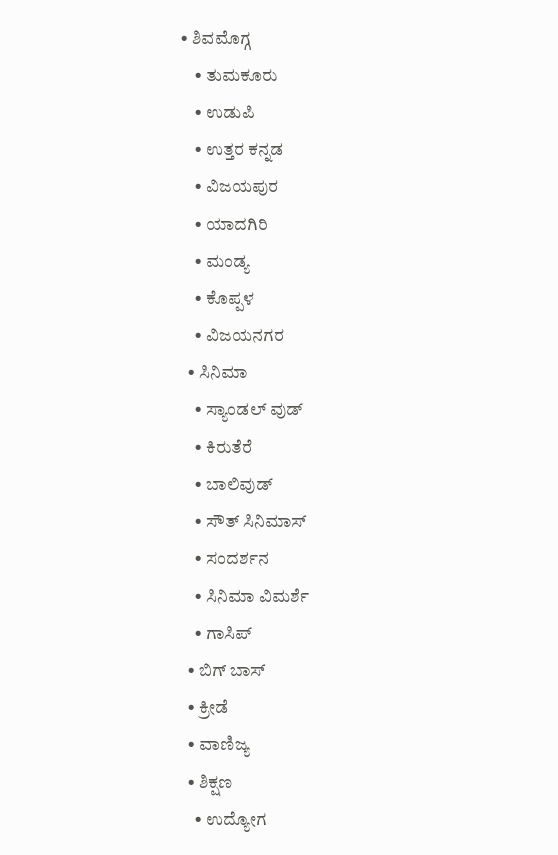• ಶಿವಮೊಗ್ಗ
    • ತುಮಕೂರು
    • ಉಡುಪಿ
    • ಉತ್ತರ ಕನ್ನಡ
    • ವಿಜಯಪುರ
    • ಯಾದಗಿರಿ
    • ಮಂಡ್ಯ
    • ಕೊಪ್ಪಳ
    • ವಿಜಯನಗರ
  • ಸಿನಿಮಾ
    • ಸ್ಯಾಂಡಲ್ ವುಡ್
    • ಕಿರುತೆರೆ
    • ಬಾಲಿವುಡ್
    • ಸೌತ್ ಸಿನಿಮಾಸ್
    • ಸಂದರ್ಶನ
    • ಸಿನಿಮಾ ವಿಮರ್ಶೆ
    • ಗಾಸಿಪ್
  • ಬಿಗ್ ಬಾಸ್
  • ಕ್ರೀಡೆ
  • ವಾಣಿಜ್ಯ
  • ಶಿಕ್ಷಣ
    • ಉದ್ಯೋಗ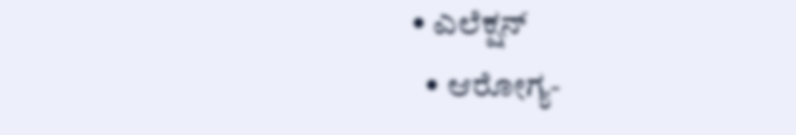• ಎಲೆಕ್ಷನ್
  • ಆರೋಗ್ಯ-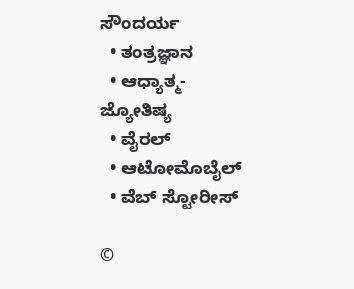ಸೌಂದರ್ಯ
  • ತಂತ್ರಜ್ಞಾನ
  • ಆಧ್ಯಾತ್ಮ- ಜ್ಯೋತಿಷ್ಯ
  • ವೈರಲ್
  • ಆಟೋಮೊಬೈಲ್
  • ವೆಬ್ ಸ್ಟೋರೀಸ್

©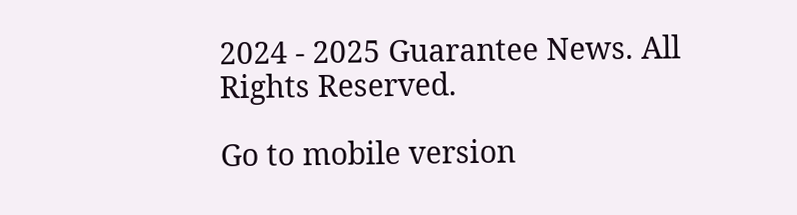2024 - 2025 Guarantee News. All Rights Reserved.

Go to mobile version